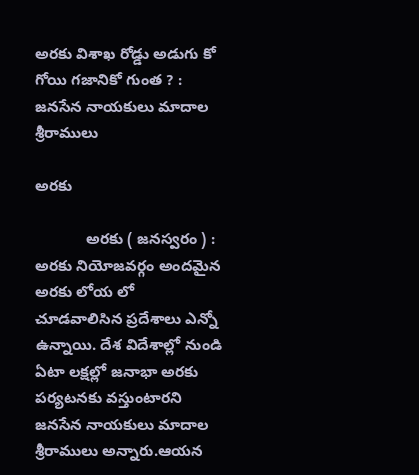అరకు విశాఖ రోడ్డు అడుగు కో గోయి గజానికో గుంత ? : జనసేన నాయకులు మాదాల శ్రీరాములు

అరకు

            అరకు ( జనస్వరం ) : అరకు నియోజవర్గం అందమైన అరకు లోయ లో చూడవాలిసిన ప్రదేశాలు ఎన్నో ఉన్నాయి. దేశ విదేశాల్లో నుండి ఏటా లక్షల్లో జనాభా అరకు పర్యటనకు వస్తుంటారని జనసేన నాయకులు మాదాల శ్రీరాములు అన్నారు.ఆయన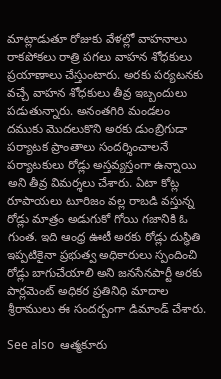మాట్లాడుతూ రోజుకు వేళల్లో వాహనాలు రాకపోకలు రాత్రి పగలు వాహన శోధకులు ప్రయాణాలు చేస్తుంటారు. అరకు పర్యటనకు వచ్చే వాహన శోధకులు తీవ్ర ఇబ్బందులు పడుతున్నారు. అనంతగిరి మండలం దముకు మొదలుకొని అరకు డుంబ్రిగుడా పర్యాటక ప్రాంతాలు సందర్శించాలనే పర్యాటకులు రోడ్లు అస్తవ్యస్తంగా ఉన్నాయి అని తీవ్ర విమర్శలు చేశారు. ఏటా కోట్ల రూపాయలు టూరిజం వల్ల రాబడి వస్తున్న రోడ్లు మాత్రం అడుగుకో గోయి గజానికి ఓ గుంత. ఇది ఆంధ్ర ఊటీ అరకు రోడ్లు దుస్థితి ఇప్పటికైనా ప్రభుత్వ అధికారులు స్పందించి రోడ్లు బాగుచేయాలి అని జనసేనపార్టీ అరకు పార్లమెంట్ అధికర ప్రతినిధి మాదాల శ్రీరాములు ఈ సందర్బంగా డిమాండ్ చేశారు.

See also  ఆత్మకూరు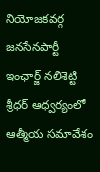నియోజకవర్గ జనసేనపార్టీ ఇంఛార్జ్ నలిశెట్టి శ్రీధర్ ఆధ్వర్యంలో ఆత్మీయ సమావేశం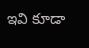ఇవి కూడా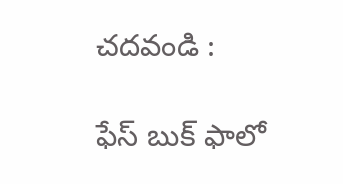చదవండి :

ఫేస్ బుక్ ఫాలో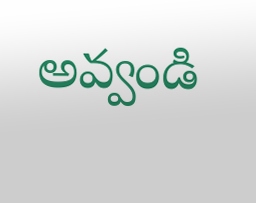అవ్వండి